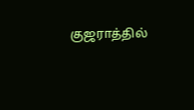குஜராத்தில்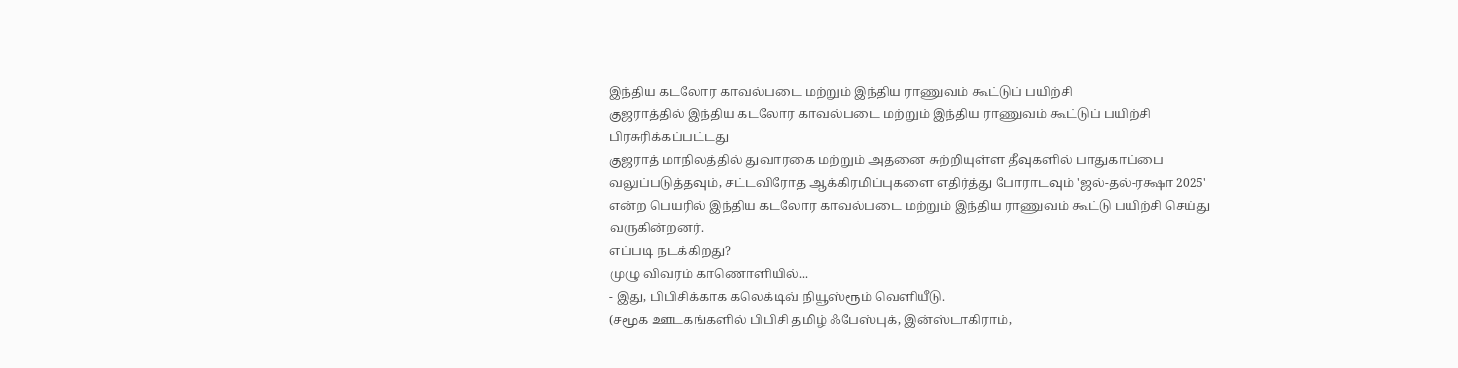இந்திய கடலோர காவல்படை மற்றும் இந்திய ராணுவம் கூட்டுப் பயிற்சி
குஜராத்தில் இந்திய கடலோர காவல்படை மற்றும் இந்திய ராணுவம் கூட்டுப் பயிற்சி
பிரசுரிக்கப்பட்டது
குஜராத் மாநிலத்தில் துவாரகை மற்றும் அதனை சுற்றியுள்ள தீவுகளில் பாதுகாப்பை வலுப்படுத்தவும், சட்டவிரோத ஆக்கிரமிப்புகளை எதிர்த்து போராடவும் 'ஜல்-தல்-ரக்ஷா 2025' என்ற பெயரில் இந்திய கடலோர காவல்படை மற்றும் இந்திய ராணுவம் கூட்டு பயிற்சி செய்து வருகின்றனர்.
எப்படி நடக்கிறது?
முழு விவரம் காணொளியில்...
- இது, பிபிசிக்காக கலெக்டிவ் நியூஸ்ரூம் வெளியீடு.
(சமூக ஊடகங்களில் பிபிசி தமிழ் ஃபேஸ்புக், இன்ஸ்டாகிராம்,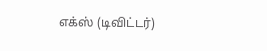எக்ஸ் (டிவிட்டர்)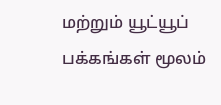மற்றும் யூட்யூப் பக்கங்கள் மூலம்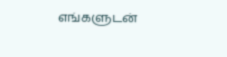எங்களுடன்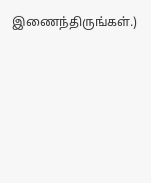இணைந்திருங்கள்.)